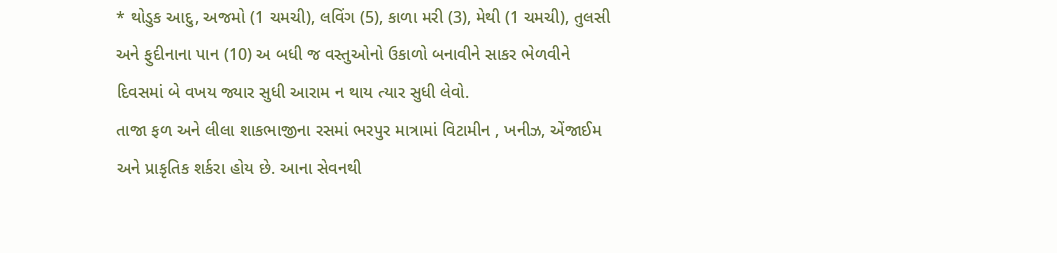* થોડુક આદુ, અજમો (1 ચમચી), લવિંગ (5), કાળા મરી (3), મેથી (1 ચમચી), તુલસી અને ફુદીનાના પાન (10) અ બધી જ વસ્તુઓનો ઉકાળો બનાવીને સાકર ભેળવીને દિવસમાં બે વખય જ્યાર સુધી આરામ ન થાય ત્યાર સુધી લેવો.
તાજા ફળ અને લીલા શાકભાજીના રસમાં ભરપુર માત્રામાં વિટામીન , ખનીઝ, એંજાઈમ અને પ્રાકૃતિક શર્કરા હોય છે. આના સેવનથી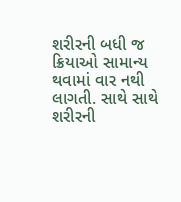શરીરની બધી જ ક્રિયાઓ સામાન્ય થવામાં વાર નથી લાગતી. સાથે સાથે શરીરની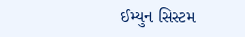ઈમ્યુન સિસ્ટમ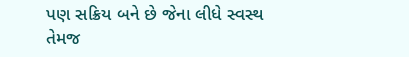પણ સક્રિય બને છે જેના લીધે સ્વસ્થ તેમજ